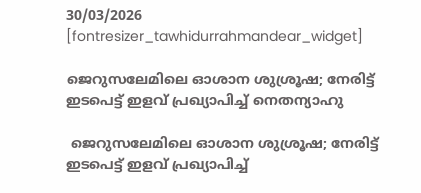30/03/2026
[fontresizer_tawhidurrahmandear_widget]

ജെറുസലേമിലെ ഓശാന ശുശ്രൂഷ; നേരിട്ട് ഇടപെട്ട് ഇളവ് പ്രഖ്യാപിച്ച് നെതന്യാഹു

 ജെറുസലേമിലെ ഓശാന ശുശ്രൂഷ; നേരിട്ട് ഇടപെട്ട് ഇളവ് പ്രഖ്യാപിച്ച്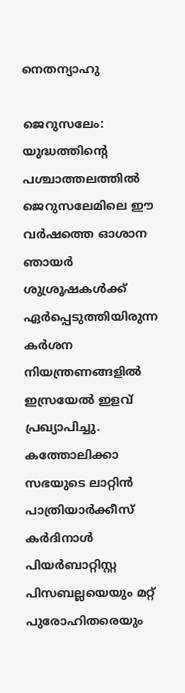നെതന്യാഹു

ജെറുസലേം: യുദ്ധത്തിന്റെ പശ്ചാത്തലത്തിൽ ജെറുസലേമിലെ ഈ വർഷത്തെ ഓശാന ഞായർ ശുശ്രൂഷകൾക്ക് ഏർപ്പെടുത്തിയിരുന്ന കർശന നിയന്ത്രണങ്ങളിൽ ഇസ്രയേൽ ഇളവ് പ്രഖ്യാപിച്ചു. കത്തോലിക്കാ സഭയുടെ ലാറ്റിൻ പാത്രിയാർക്കീസ് കർദിനാൾ പിയർബാറ്റിസ്റ്റ പിസബല്ലയെയും മറ്റ് പുരോഹിതരെയും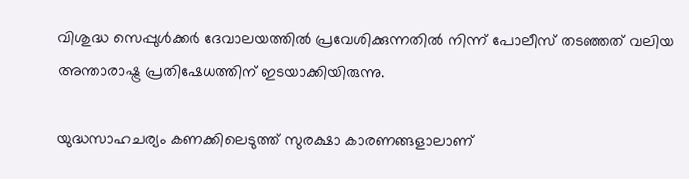വിശുദ്ധ സെപ്പുൾക്കർ ദേവാലയത്തിൽ പ്രവേശിക്കുന്നതിൽ നിന്ന് പോലീസ് തടഞ്ഞത് വലിയ അന്താരാഷ്ട്ര പ്രതിഷേധത്തിന് ഇടയാക്കിയിരുന്നു.

യുദ്ധസാഹചര്യം കണക്കിലെടുത്ത് സുരക്ഷാ കാരണങ്ങളാലാണ്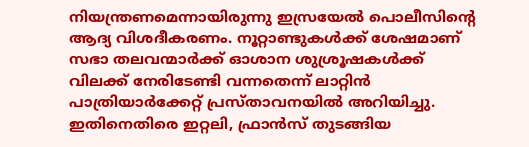നിയന്ത്രണമെന്നായിരുന്നു ഇസ്രയേൽ പൊലീസിന്റെ ആദ്യ വിശദീകരണം. നൂറ്റാണ്ടുകൾക്ക് ശേഷമാണ് സഭാ തലവന്മാർക്ക് ഓശാന ശുശ്രൂഷകൾക്ക് വിലക്ക് നേരിടേണ്ടി വന്നതെന്ന് ലാറ്റിൻ പാത്രിയാർക്കേറ്റ് പ്രസ്താവനയിൽ അറിയിച്ചു. ഇതിനെതിരെ ഇറ്റലി, ഫ്രാൻസ് തുടങ്ങിയ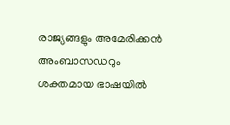രാജ്യങ്ങളും അമേരിക്കൻ അംബാസഡറും ശക്തമായ ഭാഷയിൽ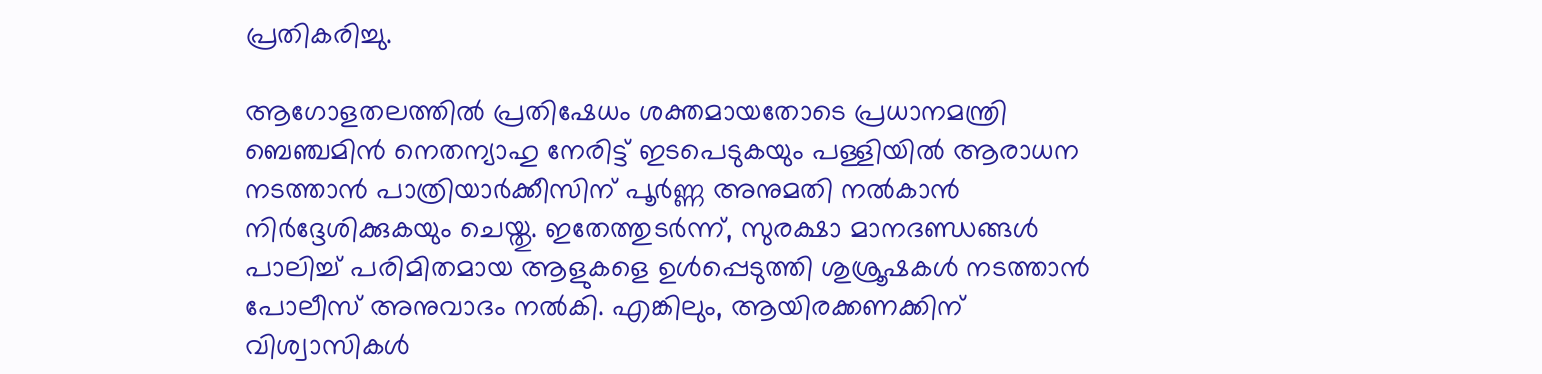പ്രതികരിച്ചു.

ആഗോളതലത്തിൽ പ്രതിഷേധം ശക്തമായതോടെ പ്രധാനമന്ത്രി ബെഞ്ചമിൻ നെതന്യാഹു നേരിട്ട് ഇടപെടുകയും പള്ളിയിൽ ആരാധന നടത്താൻ പാത്രിയാർക്കീസിന് പൂർണ്ണ അനുമതി നൽകാൻ നിർദ്ദേശിക്കുകയും ചെയ്തു. ഇതേത്തുടർന്ന്, സുരക്ഷാ മാനദണ്ഡങ്ങൾ പാലിച്ച് പരിമിതമായ ആളുകളെ ഉൾപ്പെടുത്തി ശുശ്രൂഷകൾ നടത്താൻ പോലീസ് അനുവാദം നൽകി. എങ്കിലും, ആയിരക്കണക്കിന് വിശ്വാസികൾ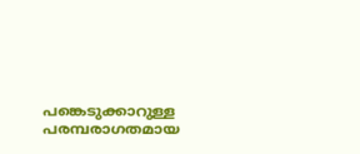പങ്കെടുക്കാറുള്ള പരമ്പരാഗതമായ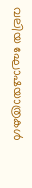വലിയ ഘോഷയാത്രകൾ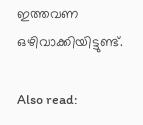ഇത്തവണ ഒഴിവാക്കിയിട്ടുണ്ട്.

Also read: